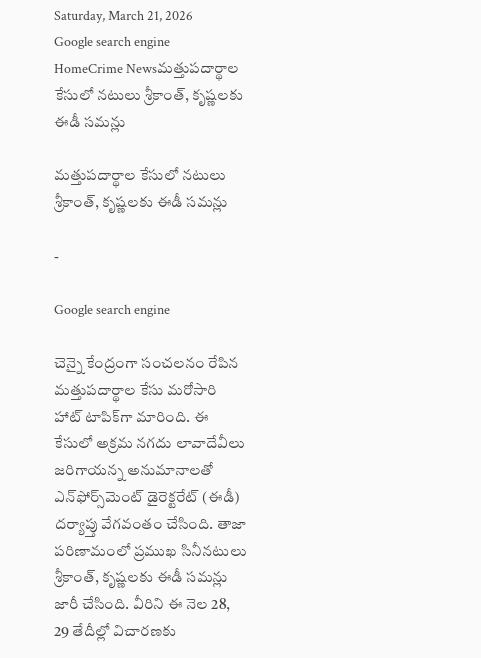Saturday, March 21, 2026
Google search engine
HomeCrime Newsమత్తుపదార్థాల కేసులో నటులు శ్రీకాంత్, కృష్ణలకు ఈడీ సమన్లు

మత్తుపదార్థాల కేసులో నటులు శ్రీకాంత్, కృష్ణలకు ఈడీ సమన్లు

-

Google search engine

చెన్నై కేంద్రంగా సంచలనం రేపిన మత్తుపదార్థాల కేసు మరోసారి హాట్ టాపిక్‌గా మారింది. ఈ కేసులో అక్రమ నగదు లావాదేవీలు జరిగాయన్న అనుమానాలతో ఎన్‌ఫోర్స్‌మెంట్ డైరెక్టరేట్ (ఈడీ) దర్యాప్తు వేగవంతం చేసింది. తాజా పరిణామంలో ప్రముఖ సినీనటులు శ్రీకాంత్, కృష్ణలకు ఈడీ సమన్లు జారీ చేసింది. వీరిని ఈ నెల 28, 29 తేదీల్లో విచారణకు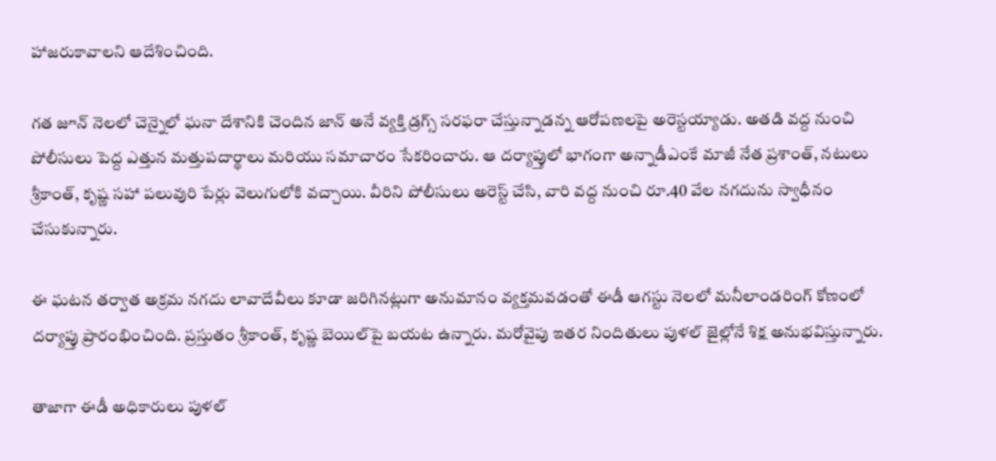హాజరుకావాలని ఆదేశించింది.

గత జూన్ నెలలో చెన్నైలో ఘనా దేశానికి చెందిన జాన్‌ అనే వ్యక్తి డ్రగ్స్ సరఫరా చేస్తున్నాడన్న ఆరోపణలపై అరెస్టయ్యాడు. అతడి వద్ద నుంచి పోలీసులు పెద్ద ఎత్తున మత్తుపదార్థాలు మరియు సమాచారం సేకరించారు. ఆ దర్యాప్తులో భాగంగా అన్నాడీఎంకే మాజీ నేత ప్రశాంత్‌, నటులు శ్రీకాంత్‌, కృష్ణ‌ సహా పలువురి పేర్లు వెలుగులోకి వచ్చాయి. వీరిని పోలీసులు అరెస్ట్ చేసి, వారి వద్ద నుంచి రూ.40 వేల నగదును స్వాధీనం చేసుకున్నారు.

ఈ ఘటన తర్వాత అక్రమ నగదు లావాదేవీలు కూడా జరిగినట్లుగా అనుమానం వ్యక్తమవడంతో ఈడీ ఆగస్టు నెలలో మనీలాండరింగ్ కోణంలో దర్యాప్తు ప్రారంభించింది. ప్రస్తుతం శ్రీకాంత్‌, కృష్ణ‌ బెయిల్‌పై బయట ఉన్నారు. మరోవైపు ఇతర నిందితులు పుళల్ జైల్లోనే శిక్ష అనుభవిస్తున్నారు.

తాజాగా ఈడీ అధికారులు పుళల్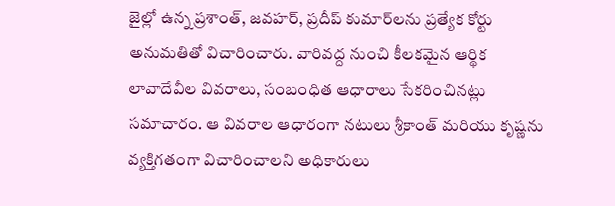జైల్లో ఉన్న ప్రశాంత్‌, జవహర్‌, ప్రదీప్‌ కుమార్‌లను ప్రత్యేక కోర్టు అనుమతితో విచారించారు. వారివద్ద నుంచి కీలకమైన ఆర్థిక లావాదేవీల వివరాలు, సంబంధిత ఆధారాలు సేకరించినట్లు సమాచారం. ఆ వివరాల ఆధారంగా నటులు శ్రీకాంత్‌ మరియు కృష్ణ‌ను వ్యక్తిగతంగా విచారించాలని అధికారులు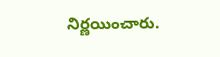నిర్ణయించారు.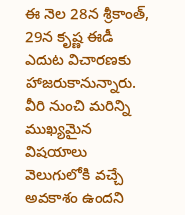ఈ నెల 28న శ్రీకాంత్‌, 29న కృష్ణ‌ ఈడీ ఎదుట విచారణకు హాజరుకానున్నారు. వీరి నుంచి మరిన్ని ముఖ్యమైన విషయాలు వెలుగులోకి వచ్చే అవకాశం ఉందని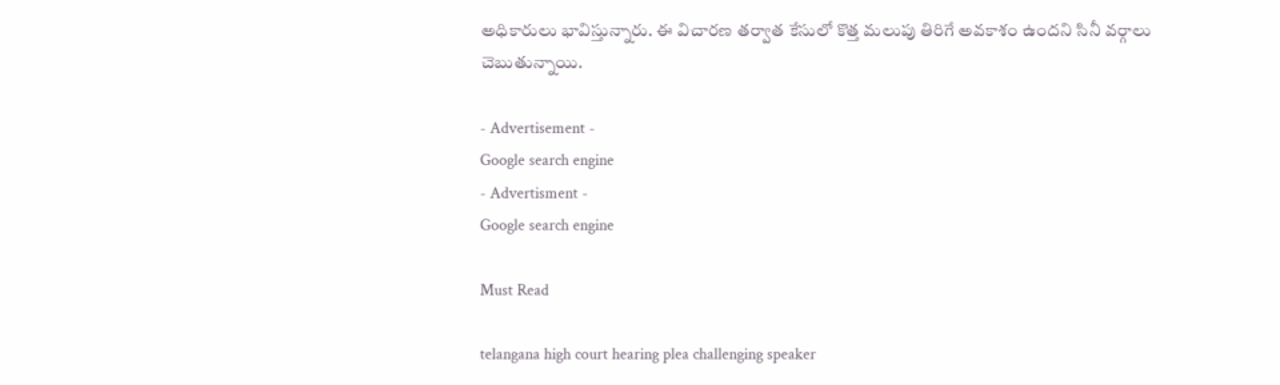అధికారులు భావిస్తున్నారు. ఈ విచారణ తర్వాత కేసులో కొత్త మలుపు తిరిగే అవకాశం ఉందని సినీ వర్గాలు చెబుతున్నాయి.

- Advertisement -
Google search engine
- Advertisment -
Google search engine

Must Read

telangana high court hearing plea challenging speaker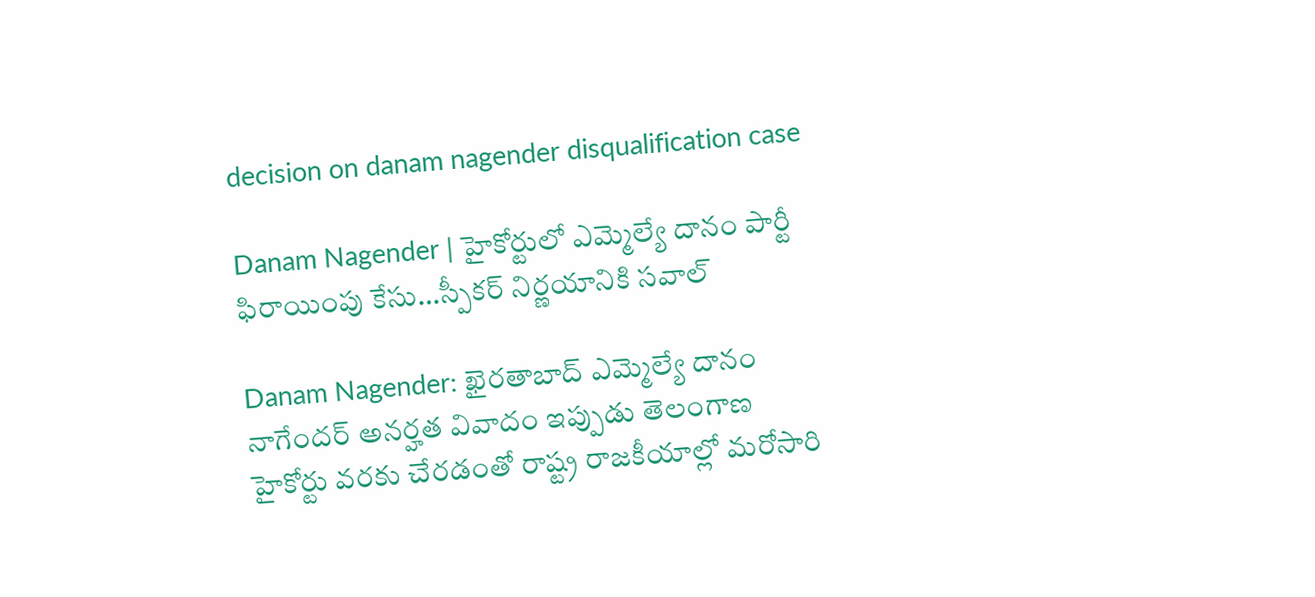decision on danam nagender disqualification case

Danam Nagender | హైకోర్టులో ఎమ్మెల్యే దానం పార్టీ ఫిరాయింపు కేసు…స్పీకర్ నిర్ణయానికి సవాల్

Danam Nagender: ఖైరతాబాద్ ఎమ్మెల్యే దానం నాగేందర్ అనర్హత వివాదం ఇప్పుడు తెలంగాణ హైకోర్టు వరకు చేరడంతో రాష్ట్ర రాజకీయాల్లో మరోసారి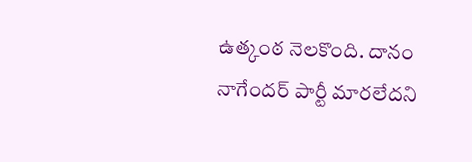ఉత్కంఠ నెలకొంది. దానం నాగేందర్ పార్టీ మారలేదని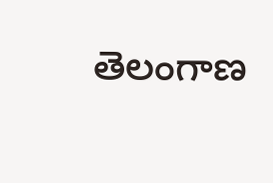తెలంగాణ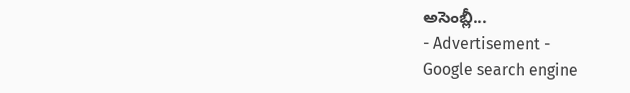అసెంబ్లీ...
- Advertisement -
Google search engine